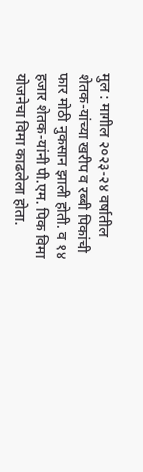मुल : मागील २०२३-२४ वर्षातील शेतक-यांच्या खरीप व रब्बी पिकांची फार मोठी नुकसान झाली होती. व १४ हजार शेतक-यांनी पी.एम. पिक विमा योजनेचा विमा काढलेला होता.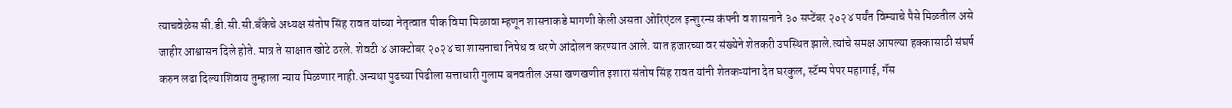त्याचवेळेस सी.डी.सी.सी.बँकेचे अध्यक्ष संतोष सिंह रावत यांच्या नेतृत्वात पीक विमा मिळावा म्हणून शासनाकडे मागणी केली असता ओरिएंटल इन्शुरन्स कंपनी व शासनाने ३० सप्टेंबर २०२४ पर्यंत विम्याचे पैसे मिळतील असे जाहीर आश्वासन दिले होते. मात्र ते साक्षात खोटे ठरले. शेवटी ४ आक्टोबर २०२४ चा शासनाचा निषेध व धरणे आंदोलन करण्यात आले. यात हजारच्या वर संख्येने शेतकरी उपस्थित झाले.त्यांचे समक्ष आपल्या हक्कासाठी संघर्ष करुन लढा दिल्याशिवाय तुम्हाला न्याय मिळणार नाही.अन्यथा पुढच्या पिढीला सत्ताधारी गुलाम बनवतील असा खणखणीत इशारा संतोष सिंह रावत यांनी शेतकऱ्यांना देत घरकुल, स्टॅम्प पेपर महागाई, गॅस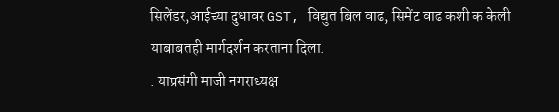सिलेंडर,आईच्या दुधावर GST, विद्युत बिल वाढ, सिमेंट वाढ कशी क केली याबाबतही मार्गदर्शन करताना दिला.
. याप्रसंगी माजी नगराध्यक्ष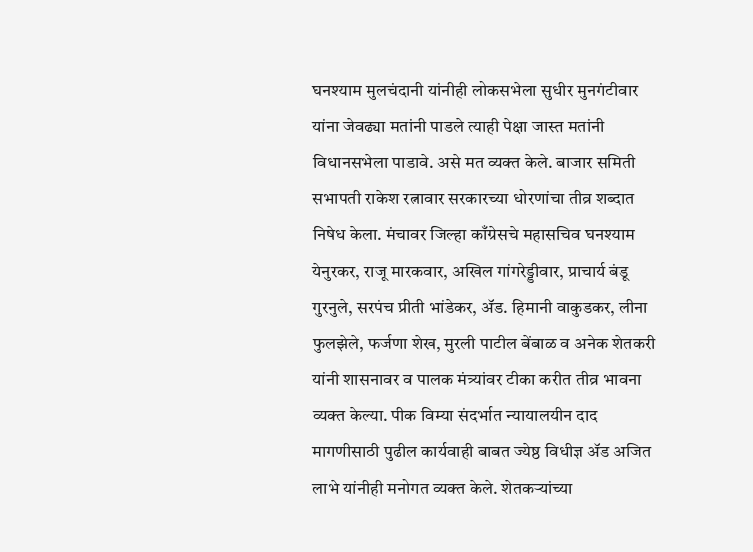घनश्याम मुलचंदानी यांनीही लोकसभेला सुधीर मुनगंटीवार यांना जेवढ्या मतांनी पाडले त्याही पेक्षा जास्त मतांनी विधानसभेला पाडावे. असे मत व्यक्त केले. बाजार समिती सभापती राकेश रत्नावार सरकारच्या धोरणांचा तीव्र शब्दात निषेध केला. मंचावर जिल्हा काँग्रेसचे महासचिव घनश्याम येनुरकर, राजू मारकवार, अखिल गांगरेड्डीवार, प्राचार्य बंडू गुरनुले, सरपंच प्रीती भांडेकर, ॲड. हिमानी वाकुडकर, लीना फुलझेले, फर्जणा शेख, मुरली पाटील बेंबाळ व अनेक शेतकरी यांनी शासनावर व पालक मंत्र्यांवर टीका करीत तीव्र भावना व्यक्त केल्या. पीक विम्या संदर्भात न्यायालयीन दाद मागणीसाठी पुढील कार्यवाही बाबत ज्येष्ठ विधीज्ञ ॲड अजित लाभे यांनीही मनोगत व्यक्त केले. शेतकऱ्यांच्या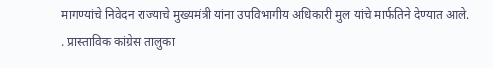मागण्यांचे निवेदन राज्याचे मुख्यमंत्री यांना उपविभागीय अधिकारी मुल यांचे मार्फतिने देण्यात आले.
. प्रास्ताविक कांग्रेस तालुका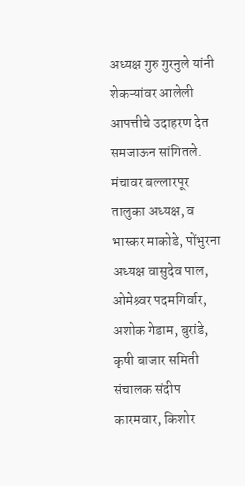अध्यक्ष गुरु गुरनुले यांनी शेकऱ्यांवर आलेली आपत्तीचे उदाहरण देत समजाऊन सांगितले. मंचावर बल्लारपूर तालुका अध्यक्ष, व भास्कर माकोडे, पोंभुरना अध्यक्ष वासुदेव पाल, ओमेश्र्वर पदमगिर्वार, अशोक गेडाम, बुरांडे, कृषी बाजार समिती संचालक संदीप कारमवार, किशोर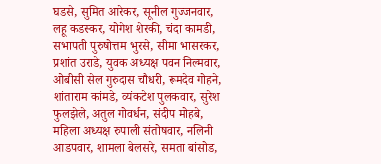घडसे, सुमित आरेकर, सूनील गुज्जनवार, लहू कडस्कर, योगेश शेरकी, चंदा कामडी, सभापती पुरुषोत्तम भुरसे, सीमा भासरकर, प्रशांत उराडे, युवक अध्यक्ष पवन निल्मवार, ओबीसी सेल गुरुदास चौधरी, रूमदेव गोहने, शांताराम कांमडे, व्यंकटेश पुलकवार, सुरेश फुलझेले, अतुल गोवर्धन, संदीप मोहबे, महिला अध्यक्ष रुपाली संतोषवार, नलिनी आडपवार, शामला बेलसरे, समता बांसोड,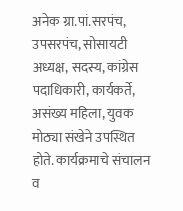अनेक ग्रा.पां.सरपंच, उपसरपंच, सोसायटी अध्यक्ष, सदस्य, कांग्रेस पदाधिकारी, कार्यकर्ते, असंख्य महिला, युवक मोठ्या संखेने उपस्थित होते. कार्यक्रमाचे संचालन व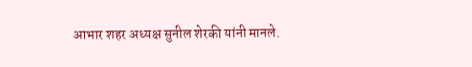आभार शहर अध्यक्ष सुनील शेरकी यांनी मानले.